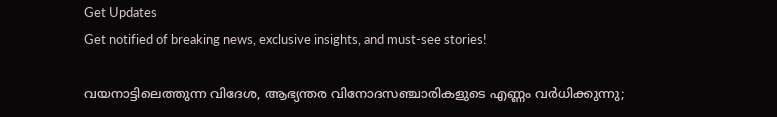Get Updates
Get notified of breaking news, exclusive insights, and must-see stories!

വയനാട്ടിലെത്തുന്ന വിദേശ, ആഭ്യന്തര വിനോദസഞ്ചാരികളുടെ എണ്ണം വര്‍ധിക്കുന്നു;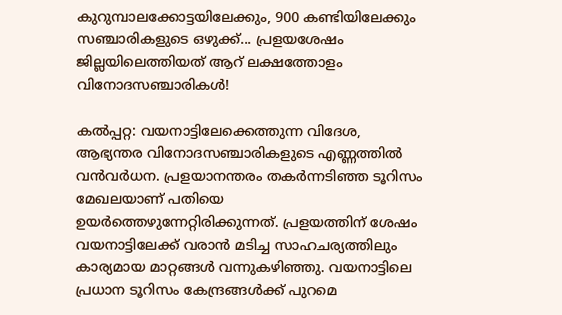കുറുമ്പാലക്കോട്ടയിലേക്കും, 900 കണ്ടിയിലേക്കും സഞ്ചാരികളുടെ ഒഴുക്ക്... പ്രളയശേഷം ജില്ലയിലെത്തിയത് ആറ് ലക്ഷത്തോളം വിനോദസഞ്ചാരികള്‍!

കല്‍പ്പറ്റ: വയനാട്ടിലേക്കെത്തുന്ന വിദേശ, ആഭ്യന്തര വിനോദസഞ്ചാരികളുടെ എണ്ണത്തില്‍ വന്‍വര്‍ധന. പ്രളയാനന്തരം തകര്‍ന്നടിഞ്ഞ ടൂറിസം മേഖലയാണ് പതിയെ ഉയര്‍ത്തെഴുന്നേറ്റിരിക്കുന്നത്. പ്രളയത്തിന് ശേഷം വയനാട്ടിലേക്ക് വരാന്‍ മടിച്ച സാഹചര്യത്തിലും കാര്യമായ മാറ്റങ്ങള്‍ വന്നുകഴിഞ്ഞു. വയനാട്ടിലെ പ്രധാന ടൂറിസം കേന്ദ്രങ്ങള്‍ക്ക് പുറമെ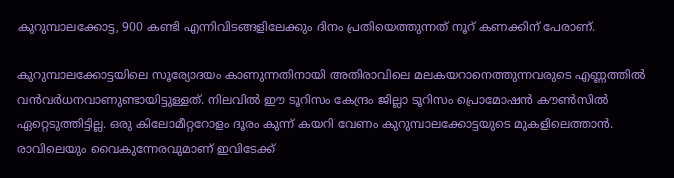കുറുമ്പാലക്കോട്ട, 900 കണ്ടി എന്നിവിടങ്ങളിലേക്കും ദിനം പ്രതിയെത്തുന്നത് നൂറ് കണക്കിന് പേരാണ്.

കുറുമ്പാലക്കോട്ടയിലെ സൂര്യോദയം കാണുന്നതിനായി അതിരാവിലെ മലകയറാനെത്തുന്നവരുടെ എണ്ണത്തില്‍ വന്‍വര്‍ധനവാണുണ്ടായിട്ടുള്ളത്. നിലവില്‍ ഈ ടൂറിസം കേന്ദ്രം ജില്ലാ ടൂറിസം പ്രൊമോഷന്‍ കൗണ്‍സില്‍ ഏറ്റെടുത്തിട്ടില്ല. ഒരു കിലോമീറ്ററോളം ദൂരം കുന്ന് കയറി വേണം കുറുമ്പാലക്കോട്ടയുടെ മുകളിലെത്താന്‍. രാവിലെയും വൈകുന്നേരവുമാണ് ഇവിടേക്ക്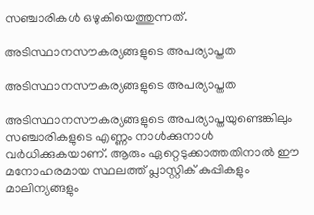സഞ്ചാരികള്‍ ഒഴുകിയെത്തുന്നത്.

അടിസ്ഥാനസൗകര്യങ്ങളുടെ അപര്യാപ്തത

അടിസ്ഥാനസൗകര്യങ്ങളുടെ അപര്യാപ്തത

അടിസ്ഥാനസൗകര്യങ്ങളുടെ അപര്യാപ്തയുണ്ടെങ്കിലും സഞ്ചാരികളുടെ എണ്ണം നാള്‍ക്കുനാള്‍ വര്‍ധിക്കുകയാണ്. ആരും ഏറ്റെടുക്കാത്തതിനാല്‍ ഈ മനോഹരമായ സ്ഥലത്ത് പ്ലാസ്റ്റിക് കുപ്പികളും മാലിന്യങ്ങളും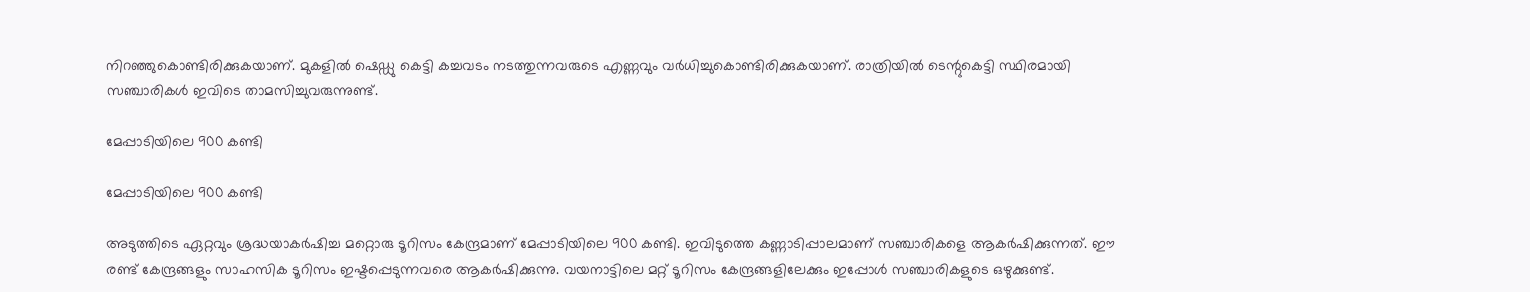നിറഞ്ഞുകൊണ്ടിരിക്കുകയാണ്. മുകളില്‍ ഷെഡ്ഡു കെട്ടി കച്ചവടം നടത്തുന്നവരുടെ എണ്ണവും വര്‍ധിച്ചുകൊണ്ടിരിക്കുകയാണ്. രാത്രിയില്‍ ടെന്റുകെട്ടി സ്ഥിരമായി സഞ്ചാരികള്‍ ഇവിടെ താമസിച്ചുവരുന്നുണ്ട്.

മേപ്പാടിയിലെ 900 കണ്ടി

മേപ്പാടിയിലെ 900 കണ്ടി

അടുത്തിടെ ഏറ്റവും ശ്രദ്ധയാകര്‍ഷിച്ച മറ്റൊരു ടൂറിസം കേന്ദ്രമാണ് മേപ്പാടിയിലെ 900 കണ്ടി. ഇവിടുത്തെ കണ്ണാടിപ്പാലമാണ് സഞ്ചാരികളെ ആകര്‍ഷിക്കുന്നത്. ഈ രണ്ട് കേന്ദ്രങ്ങളും സാഹസിക ടൂറിസം ഇഷ്ടപ്പെടുന്നവരെ ആകര്‍ഷിക്കുന്നു. വയനാട്ടിലെ മറ്റ് ടൂറിസം കേന്ദ്രങ്ങളിലേക്കും ഇപ്പോള്‍ സഞ്ചാരികളുടെ ഒഴുക്കുണ്ട്.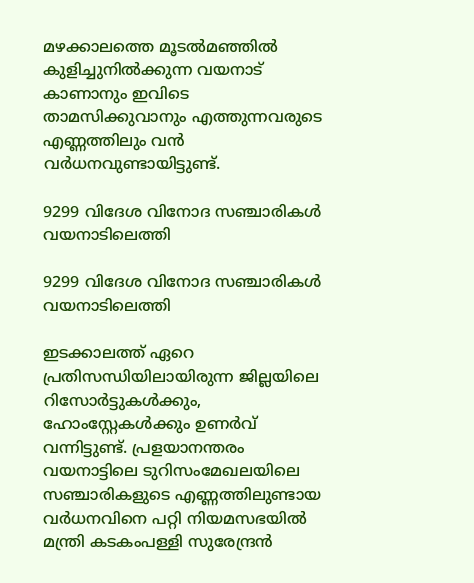മഴക്കാലത്തെ മൂടല്‍മഞ്ഞില്‍ കുളിച്ചുനില്‍ക്കുന്ന വയനാട് കാണാനും ഇവിടെ താമസിക്കുവാനും എത്തുന്നവരുടെ എണ്ണത്തിലും വന്‍ വര്‍ധനവുണ്ടായിട്ടുണ്ട്.

9299 വിദേശ വിനോദ സഞ്ചാരികള്‍ വയനാ‌ടിലെത്തി

9299 വിദേശ വിനോദ സഞ്ചാരികള്‍ വയനാ‌ടിലെത്തി

ഇടക്കാലത്ത് ഏറെ പ്രതിസന്ധിയിലായിരുന്ന ജില്ലയിലെ റിസോര്‍ട്ടുകള്‍ക്കും, ഹോംസ്റ്റേകള്‍ക്കും ഉണര്‍വ് വന്നിട്ടുണ്ട്. പ്രളയാനന്തരം വയനാട്ടിലെ ടുറിസംമേഖലയിലെ സഞ്ചാരികളുടെ എണ്ണത്തിലുണ്ടായ വര്‍ധനവിനെ പറ്റി നിയമസഭയില്‍ മന്ത്രി കടകംപള്ളി സുരേന്ദ്രന്‍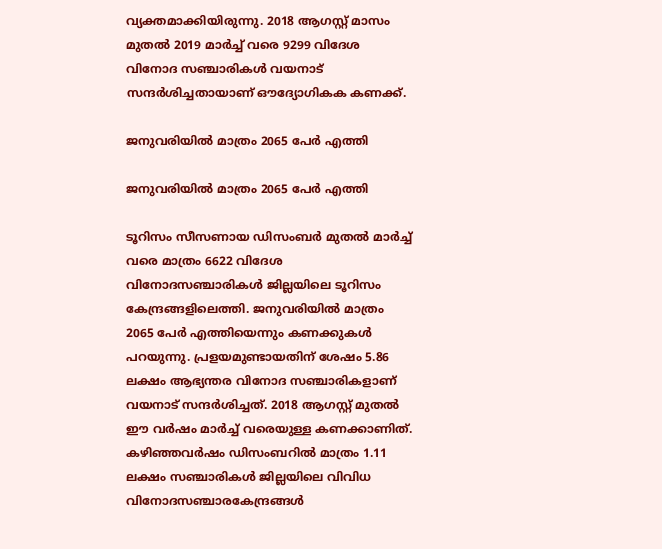വ്യക്തമാക്കിയിരുന്നു. 2018 ആഗസ്റ്റ് മാസം മുതല്‍ 2019 മാര്‍ച്ച് വരെ 9299 വിദേശ വിനോദ സഞ്ചാരികള്‍ വയനാട് സന്ദര്‍ശിച്ചതായാണ് ഔദ്യോഗികക കണക്ക്.

ജനുവരിയില്‍ മാത്രം 2065 പേര്‍ എത്തി

ജനുവരിയില്‍ മാത്രം 2065 പേര്‍ എത്തി

ടൂറിസം സീസണായ ഡിസംബര്‍ മുതല്‍ മാര്‍ച്ച് വരെ മാത്രം 6622 വിദേശ വിനോദസഞ്ചാരികള്‍ ജില്ലയിലെ ടൂറിസം കേന്ദ്രങ്ങളിലെത്തി. ജനുവരിയില്‍ മാത്രം 2065 പേര്‍ എത്തിയെന്നും കണക്കുകള്‍ പറയുന്നു. പ്രളയമുണ്ടായതിന് ശേഷം 5.86 ലക്ഷം ആഭ്യന്തര വിനോദ സഞ്ചാരികളാണ് വയനാട് സന്ദര്‍ശിച്ചത്. 2018 ആഗസ്റ്റ് മുതല്‍ ഈ വര്‍ഷം മാര്‍ച്ച് വരെയുള്ള കണക്കാണിത്. കഴിഞ്ഞവര്‍ഷം ഡിസംബറില്‍ മാത്രം 1.11 ലക്ഷം സഞ്ചാരികള്‍ ജില്ലയിലെ വിവിധ വിനോദസഞ്ചാരകേന്ദ്രങ്ങള്‍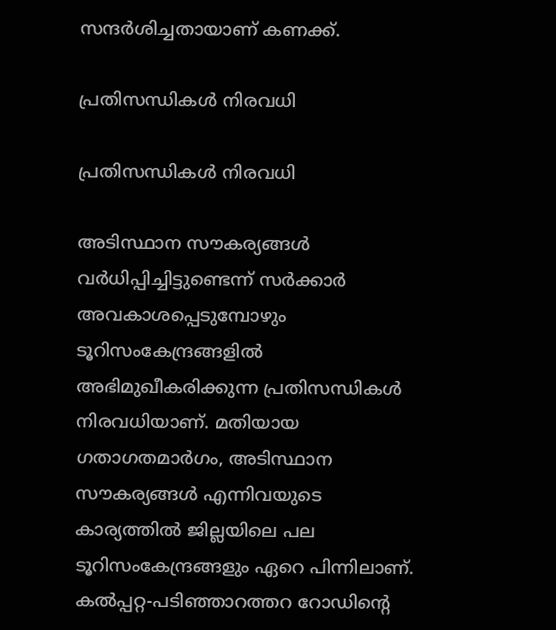സന്ദര്‍ശിച്ചതായാണ് കണക്ക്.

പ്രതിസന്ധികള്‍ നിരവധി

പ്രതിസന്ധികള്‍ നിരവധി

അടിസ്ഥാന സൗകര്യങ്ങള്‍ വര്‍ധിപ്പിച്ചിട്ടുണ്ടെന്ന് സര്‍ക്കാര്‍ അവകാശപ്പെടുമ്പോഴും ടൂറിസംകേന്ദ്രങ്ങളില്‍ അഭിമുഖീകരിക്കുന്ന പ്രതിസന്ധികള്‍ നിരവധിയാണ്. മതിയായ ഗതാഗതമാര്‍ഗം, അടിസ്ഥാന സൗകര്യങ്ങള്‍ എന്നിവയുടെ കാര്യത്തില്‍ ജില്ലയിലെ പല ടൂറിസംകേന്ദ്രങ്ങളും ഏറെ പിന്നിലാണ്. കല്‍പ്പറ്റ-പടിഞ്ഞാറത്തറ റോഡിന്റെ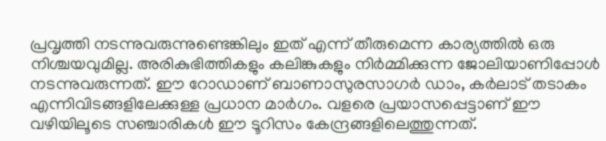പ്രവൃത്തി നടന്നുവരുന്നുണ്ടെങ്കിലും ഇത് എന്ന് തീരുമെന്ന കാര്യത്തില്‍ ഒരു നിശ്ചയവുമില്ല. അരികുഭിത്തികളും കലിങ്കുകളും നിര്‍മ്മിക്കുന്ന ജോലിയാണിപ്പോള്‍ നടന്നുവരുന്നത്. ഈ റോഡാണ് ബാണാസുരസാഗര്‍ ഡാം, കര്‍ലാട് തടാകം എന്നിവിടങ്ങളിലേക്കുള്ള പ്രധാന മാര്‍ഗം. വളരെ പ്രയാസപ്പെട്ടാണ് ഈ വഴിയിലൂടെ സഞ്ചാരികള്‍ ഈ ടൂറിസം കേന്ദ്രങ്ങളിലെത്തുന്നത്.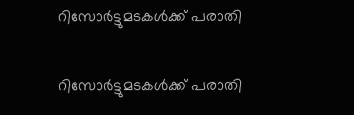റിസോര്‍ട്ടുമടകൾക്ക് പരാതി

റിസോര്‍ട്ടുമടകൾക്ക് പരാതി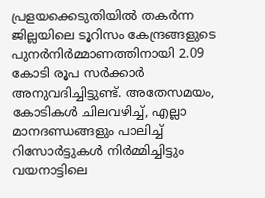പ്രളയക്കെടുതിയില്‍ തകര്‍ന്ന ജില്ലയിലെ ടൂറിസം കേന്ദ്രങ്ങളുടെ പുനര്‍നിര്‍മ്മാണത്തിനായി 2.09 കോടി രൂപ സര്‍ക്കാര്‍ അനുവദിച്ചിട്ടുണ്ട്. അതേസമയം, കോടികള്‍ ചിലവഴിച്ച്, എല്ലാ മാനദണ്ഡങ്ങളും പാലിച്ച് റിസോര്‍ട്ടുകള്‍ നിര്‍മ്മിച്ചിട്ടും വയനാട്ടിലെ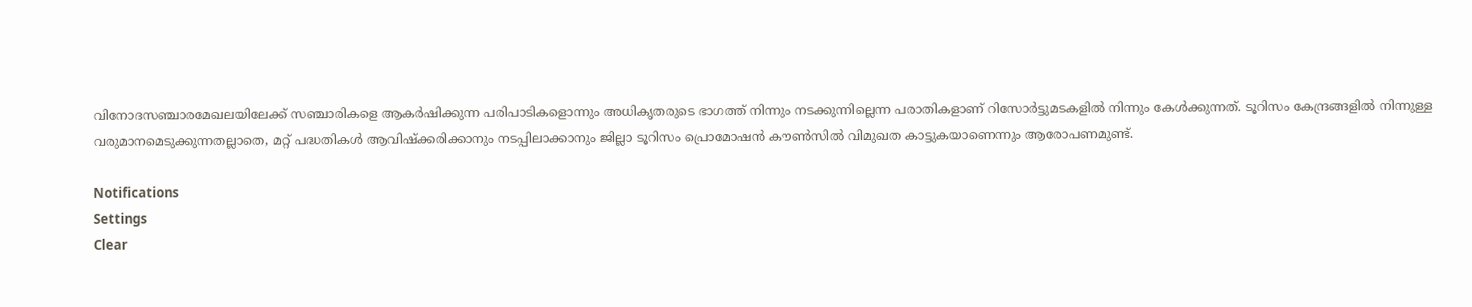വിനോദസഞ്ചാരമേഖലയിലേക്ക് സഞ്ചാരികളെ ആകര്‍ഷിക്കുന്ന പരിപാടികളൊന്നും അധികൃതരുടെ ഭാഗത്ത് നിന്നും നടക്കുന്നില്ലെന്ന പരാതികളാണ് റിസോര്‍ട്ടുമടകളില്‍ നിന്നും കേള്‍ക്കുന്നത്. ടൂറിസം കേന്ദ്രങ്ങളില്‍ നിന്നുള്ള വരുമാനമെടുക്കുന്നതല്ലാതെ, മറ്റ് പദ്ധതികള്‍ ആവിഷ്‌ക്കരിക്കാനും നടപ്പിലാക്കാനും ജില്ലാ ടൂറിസം പ്രൊമോഷന്‍ കൗണ്‍സില്‍ വിമുഖത കാട്ടുകയാണെന്നും ആരോപണമുണ്ട്.

Notifications
Settings
Clear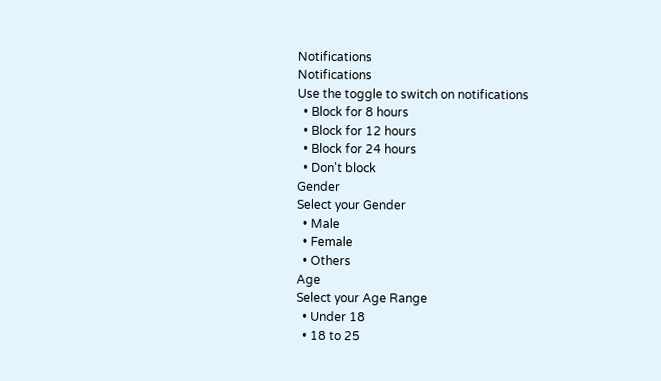Notifications
Notifications
Use the toggle to switch on notifications
  • Block for 8 hours
  • Block for 12 hours
  • Block for 24 hours
  • Don't block
Gender
Select your Gender
  • Male
  • Female
  • Others
Age
Select your Age Range
  • Under 18
  • 18 to 25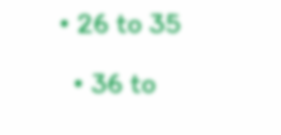• 26 to 35
  • 36 to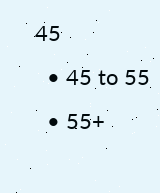45
  • 45 to 55
  • 55+